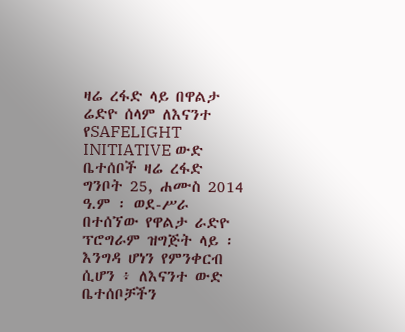ዛሬ ረፋድ ላይ በዋልታ ሬድዮ ሰላም ለእናንተ የSAFELIGHT INITIATIVE ውድ ቤተሰቦች ዛሬ ረፋድ ግንቦት 25, ሐሙስ 2014 ዓ.ም ፡ ወደ-ሥራ በተሰኘው የዋልታ ራድዮ ፕሮግራም ዝግጅት ላይ ፡ እንግዳ ሆነን የምንቀርብ ሲሆን ፥ ለእናንተ ውድ ቤተሰቦቻችን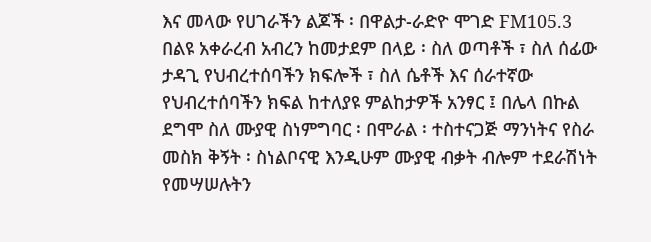እና መላው የሀገራችን ልጆች ፡ በዋልታ-ራድዮ ሞገድ FM105.3 በልዩ አቀራረብ አብረን ከመታደም በላይ ፡ ስለ ወጣቶች ፣ ስለ ሰፊው ታዳጊ የህብረተሰባችን ክፍሎች ፣ ስለ ሴቶች እና ሰራተኛው የህብረተሰባችን ክፍል ከተለያዩ ምልከታዎች አንፃር ፤ በሌላ በኩል ደግሞ ስለ ሙያዊ ስነምግባር ፡ በሞራል ፡ ተስተናጋጅ ማንነትና የስራ መስክ ቅኝት ፡ ስነልቦናዊ እንዲሁም ሙያዊ ብቃት ብሎም ተደራሽነት የመሣሠሉትን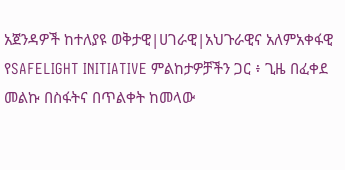አጀንዳዎች ከተለያዩ ወቅታዊ|ሀገራዊ|አህጉራዊና አለምአቀፋዊ የSAFELIGHT INITIATIVE ምልከታዎቻችን ጋር ፥ ጊዜ በፈቀደ መልኩ በስፋትና በጥልቀት ከመላው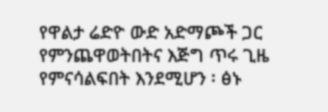የዋልታ ሬድዮ ውድ አድማጮች ጋር የምንጨዋወትበትና እጅግ ጥሩ ጊዜ የምናሳልፍበት እንደሚሆን ፡ ፅኑ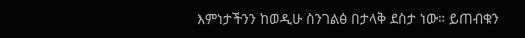እምነታችንን ከወዲሁ ስንገልፅ በታላቅ ደስታ ነው። ይጠብቁን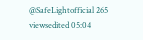@SafeLightofficial 265 viewsedited 05:04